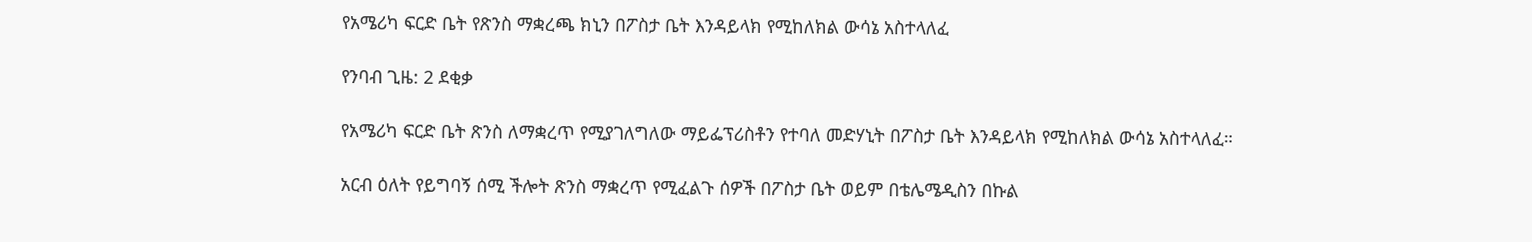የአሜሪካ ፍርድ ቤት የጽንስ ማቋረጫ ክኒን በፖስታ ቤት እንዳይላክ የሚከለክል ውሳኔ አስተላለፈ

የንባብ ጊዜ: 2 ደቂቃ

የአሜሪካ ፍርድ ቤት ጽንስ ለማቋረጥ የሚያገለግለው ማይፌፕሪስቶን የተባለ መድሃኒት በፖስታ ቤት እንዳይላክ የሚከለክል ውሳኔ አስተላለፈ።

አርብ ዕለት የይግባኝ ሰሚ ችሎት ጽንስ ማቋረጥ የሚፈልጉ ሰዎች በፖስታ ቤት ወይም በቴሌሜዲስን በኩል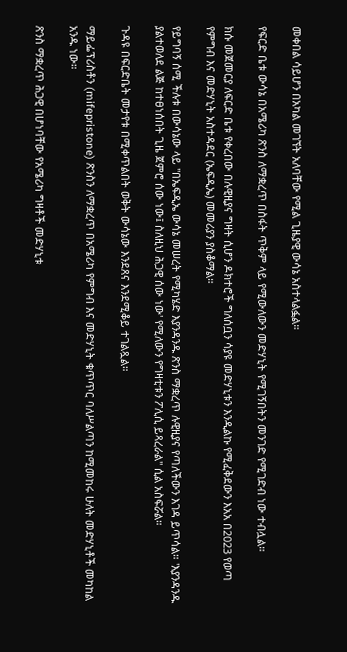መቀበል ሳይሆን በአካል መገኘት አለባቸው የሚል ጊዜያዊ ውሳኔ አስተላልፏል።

የፍርድ ቤቱ ውሳኔ በአሜሪካ ጽንስ ለማቋረጥ በስፋት ጥቅም ላይ የሚውለውን መድሃኒት የሚገኝበትን መንገድ የሚገድብ ነው ተብሏል።

ክሱ መጀመርያ ለፍርድ ቤቱ የቀረበው በሉዊዚያና ግዛት ሲሆን ዶክተሮች ግለሰቧን ሳያዩ መድሃኒቱን እንዲልኩ የሚፈቅደውን እአአ በ2023 የወጣ የምግብ እና መድሃኒት አስተዳደር (ኤፍዲኤ) መመሪያን ያስቆማል።

የይግባኝ ሰሚ ችሉቱ በውሳኔው ላይ "በኤፍዲኤ ውሳኔ መሠረት የሚካሄድ እያንዳንዱ ጽንስ ማቋረጥ ሉዊዚያና የጣለችውን እገዳ ይጥሳል። 'እያንዳንዱ ያልተወለደ ልጅ ከተፀነሰበት ጊዜ ጀምሮ ሰው ነው፤ ስለዚህ ሕጋዊ ሰው ነው' የሚለውን የግዛቲቱን ፖሊሲ ይጻረራል" ሲል አስፍሯል።

ጉዳዩ በፍርድቤት መታየቱ በሚቀጥልበት ወቅት ውሳኔው እንደጸና እንደሚቆይ ተገልጿል።

ማይፌፕሪስቶን (mifepristone) ጽንስን ለማቋረጥ በአሜሪካ የምግብ እና መድሃኒት ቁጥጥር ባለሥልጣን ከሚመከሩ ሁለት መድሃኒቶች መካከል አንዱ ነው።

ጽንስ ማቋረጥ ሕጋዊ በሆነባቸው የአሜሪካ ግዛቶች መድሃኒቱ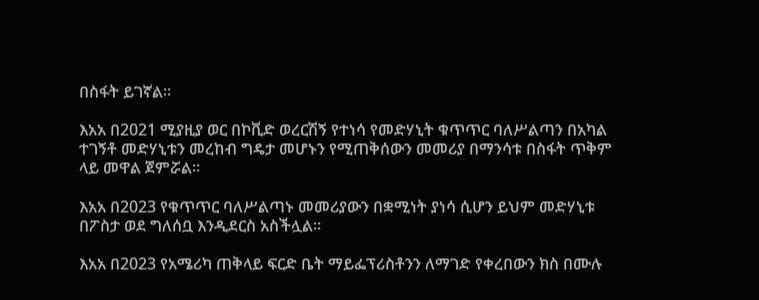በስፋት ይገኛል።

እአአ በ2021 ሚያዚያ ወር በኮቪድ ወረርሽኝ የተነሳ የመድሃኒት ቁጥጥር ባለሥልጣን በአካል ተገኝቶ መድሃኒቱን መረከብ ግዴታ መሆኑን የሚጠቅሰውን መመሪያ በማንሳቱ በስፋት ጥቅም ላይ መዋል ጀምሯል።

እአአ በ2023 የቁጥጥር ባለሥልጣኑ መመሪያውን በቋሚነት ያነሳ ሲሆን ይህም መድሃኒቱ በፖስታ ወደ ግለሰቧ እንዲደርስ አስችሏል።

እአአ በ2023 የአሜሪካ ጠቅላይ ፍርድ ቤት ማይፌፕሪስቶንን ለማገድ የቀረበውን ክስ በሙሉ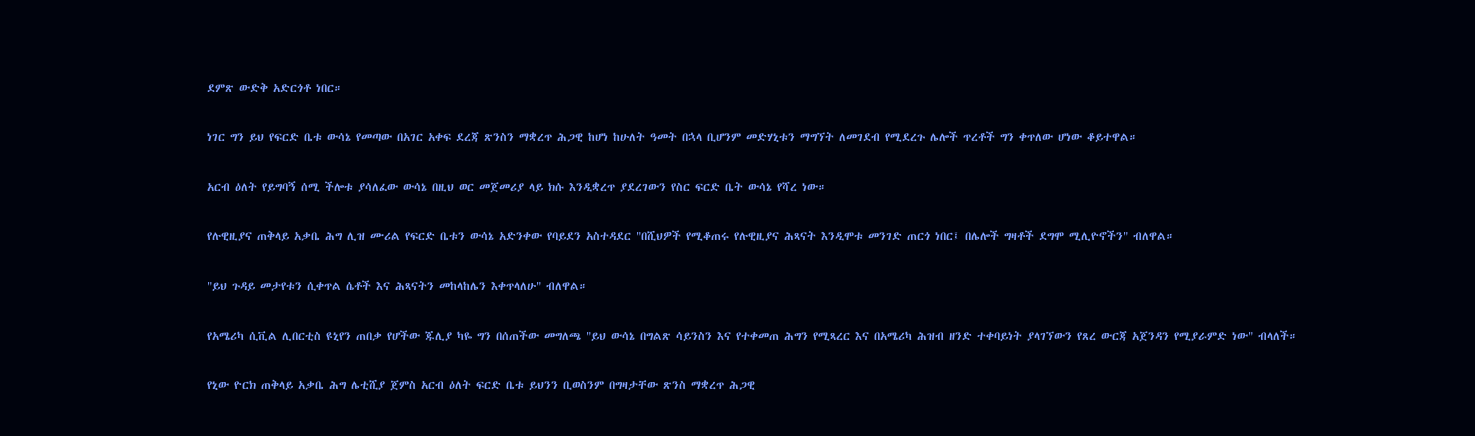ደምጽ ውድቅ አድርጎቶ ነበር።

ነገር ግን ይህ የፍርድ ቤቱ ውሳኔ የመጣው በአገር አቀፍ ደረጃ ጽንስን ማቋረጥ ሕጋዊ ከሆነ ከሁለት ዓመት በኋላ ቢሆንም መድሃኒቱን ማግኘት ለመገደብ የሚደረጉ ሌሎች ጥረቶች ግን ቀጥለው ሆነው ቆይተዋል።

አርብ ዕለት የይግባኝ ሰሚ ችሎቱ ያሳለፈው ውሳኔ በዚህ ወር መጀመሪያ ላይ ክሱ እንዲቋረጥ ያደረገውን የስር ፍርድ ቤት ውሳኔ የሻረ ነው።

የሉዊዚያና ጠቅላይ አቃቤ ሕግ ሊዝ ሙሪል የፍርድ ቤቱን ውሳኔ አድንቀው የባይደን አስተዳደር "በሺህዎች የሚቆጠሩ የሉዊዚያና ሕጻናት እንዲሞቱ መንገድ ጠርጎ ነበር፤ በሌሎች ግዛቶች ደግሞ ሚሊዮኖችን" ብለዋል።

"ይህ ጉዳይ መታየቱን ሲቀጥል ሴቶች እና ሕጻናትን መከላከሌን እቀጥላለሁ" ብለዋል።

የአሜሪካ ሲቪል ሊበርቲስ ዩኒየን ጠበቃ የሆችው ጁሊያ ካዬ ግን በሰጠችው መግለጫ "ይህ ውሳኔ በግልጽ ሳይንስን እና የተቀመጠ ሕግን የሚጻረር እና በአሜሪካ ሕዝብ ዘንድ ተቀባይነት ያላገኘውን የጸረ ውርጃ አጀንዳን የሚያራምድ ነው" ብላለች።

የኒው ዮርክ ጠቅላይ አቃቤ ሕግ ሌቲሺያ ጀምስ አርብ ዕለት ፍርድ ቤቱ ይህንን ቢወስንም በግዛታቸው ጽንስ ማቋረጥ ሕጋዊ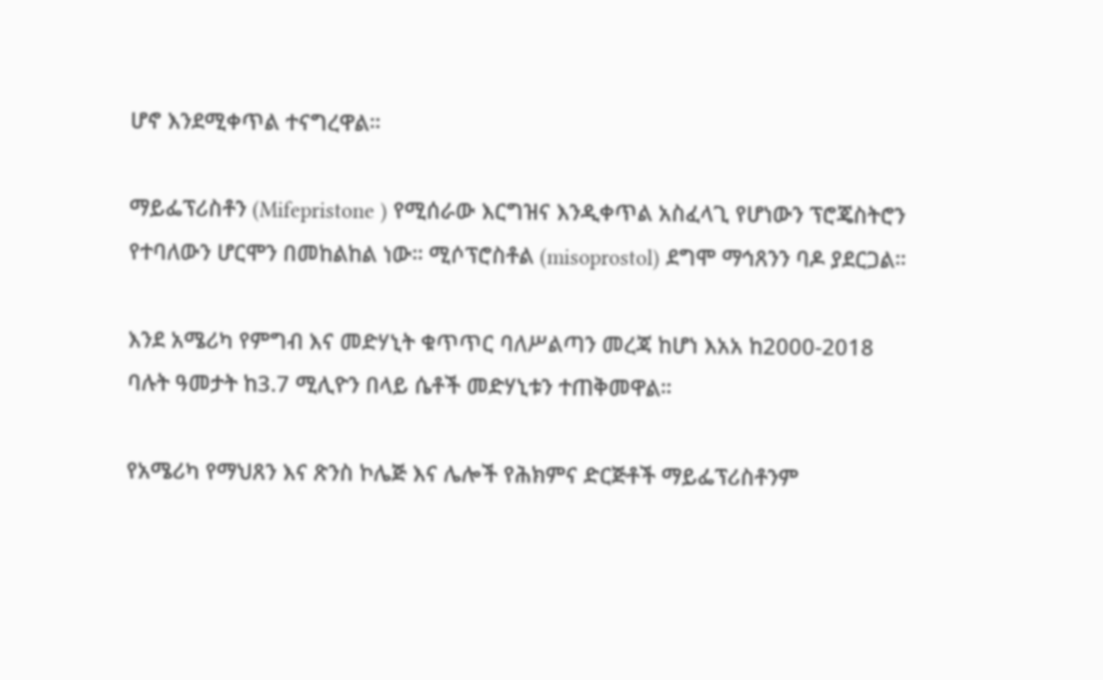ሆኖ እንደሚቀጥል ተናግረዋል።

ማይፌፕሪስቶን (Mifepristone ) የሚሰራው እርግዝና እንዲቀጥል አስፈላጊ የሆነውን ፕሮጄስትሮን የተባለውን ሆርሞን በመከልከል ነው። ሚሶፕሮስቶል (misoprostol) ደግሞ ማኅጸንን ባዶ ያደርጋል።

እንደ አሜሪካ የምግብ እና መድሃኒት ቁጥጥር ባለሥልጣን መረጃ ከሆነ እአአ ከ2000-2018 ባሉት ዓመታት ከ3.7 ሚሊዮን በላይ ሴቶች መድሃኒቱን ተጠቅመዋል።

የአሜሪካ የማህጸን እና ጽንስ ኮሌጅ እና ሌሎች የሕክምና ድርጅቶች ማይፌፕሪስቶንም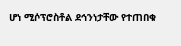ሆነ ሚሶፕሮስቶል ደኅንነታቸው የተጠበቁ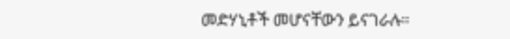መድሃኒቶች መሆናቸውን ይናገራሉ።